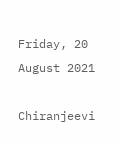Friday, 20 August 2021

Chiranjeevi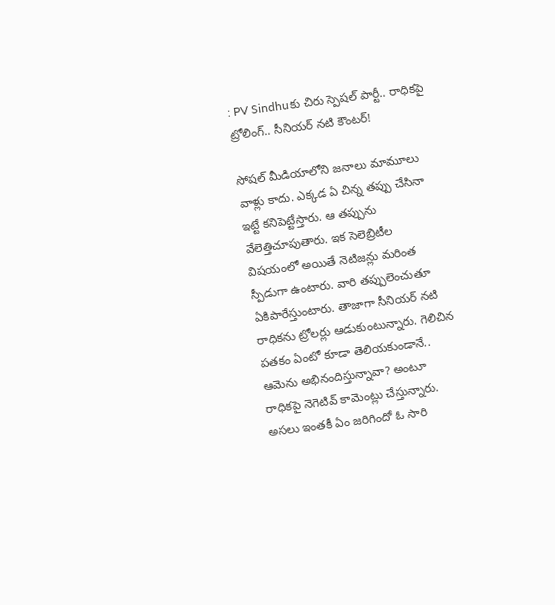: PV Sindhuకు చిరు స్పెషల్ పార్టీ.. రాధికపై ట్రోలింగ్.. సీనియర్ నటి కౌంటర్!

సోషల్ మీడియాలోని జనాలు మామూలు వాళ్లు కాదు. ఎక్కడ ఏ చిన్న తప్పు చేసినా ఇట్టే కనిపెట్టేస్తారు. ఆ తప్పును వేలెత్తిచూపుతారు. ఇక సెలెబ్రిటీల విషయంలో అయితే నెటిజన్లు మరింత స్పీడుగా ఉంటారు. వారి తప్పులెంచుతూ ఏకిపారేస్తుంటారు. తాజాగా సీనియర్ నటి రాధికను ట్రోలర్లు ఆడుకుంటున్నారు. గెలిచిన పతకం ఏంటో కూడా తెలియకుండానే.. ఆమెను అభినందిస్తున్నావా? అంటూ రాధికపై నెగెటివ్ కామెంట్లు చేస్తున్నారు. అసలు ఇంతకీ ఏం జరిగిందో ఓ సారి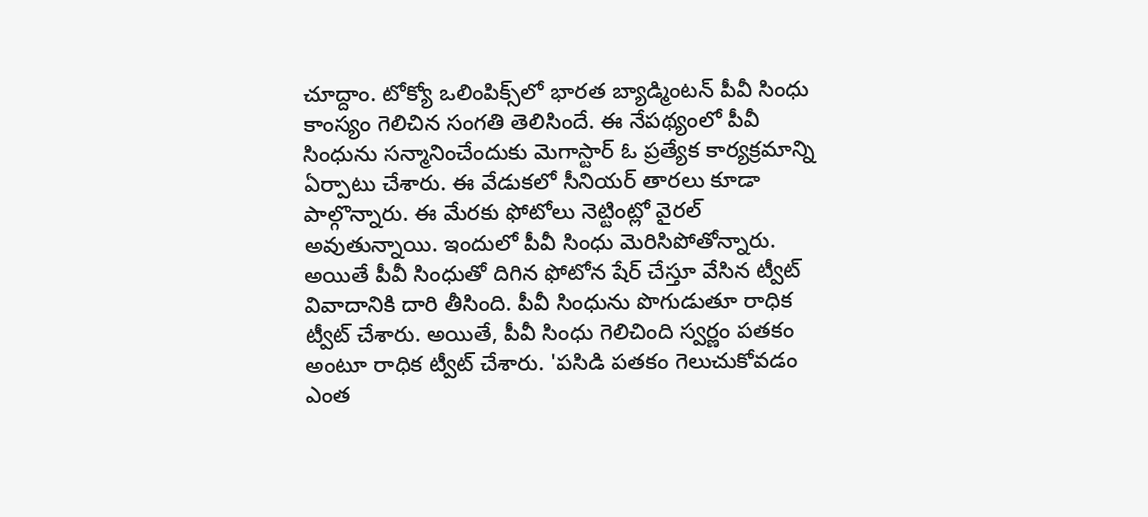చూద్దాం. టోక్యో ఒలింపిక్స్‌లో భారత బ్యాడ్మింటన్ పీవీ సింధు కాంస్యం గెలిచిన సంగతి తెలిసిందే. ఈ నేపథ్యంలో పీవీ సింధును సన్మానించేందుకు మెగాస్టార్ ఓ ప్రత్యేక కార్యక్రమాన్ని ఏర్పాటు చేశారు. ఈ వేడుకలో సీనియర్ తారలు కూడా పాల్గొన్నారు. ఈ మేరకు ఫోటోలు నెట్టింట్లో వైరల్ అవుతున్నాయి. ఇందులో పీవీ సింధు మెరిసిపోతోన్నారు. అయితే పీవీ సింధుతో దిగిన ఫోటోన షేర్ చేస్తూ వేసిన ట్వీట్ వివాదానికి దారి తీసింది. పీవీ సింధును పొగుడుతూ రాధిక ట్వీట్ చేశారు. అయితే, పీవీ సింధు గెలిచింది స్వర్ణం పతకం అంటూ రాధిక ట్వీట్ చేశారు. 'పసిడి పతకం గెలుచుకోవడం ఎంత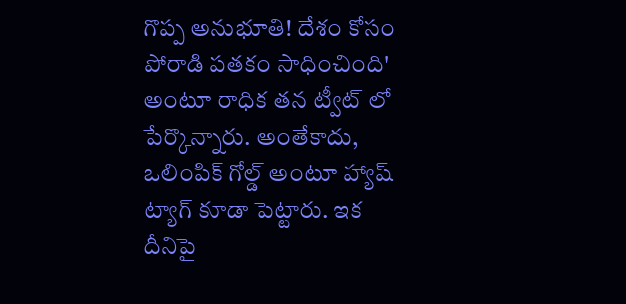గొప్ప అనుభూతి! దేశం కోసం పోరాడి పతకం సాధించింది' అంటూ రాధిక తన ట్వీట్ లో పేర్కొన్నారు. అంతేకాదు, ఒలింపిక్ గోల్డ్ అంటూ హ్యాష్ ట్యాగ్ కూడా పెట్టారు. ఇక దీనిపై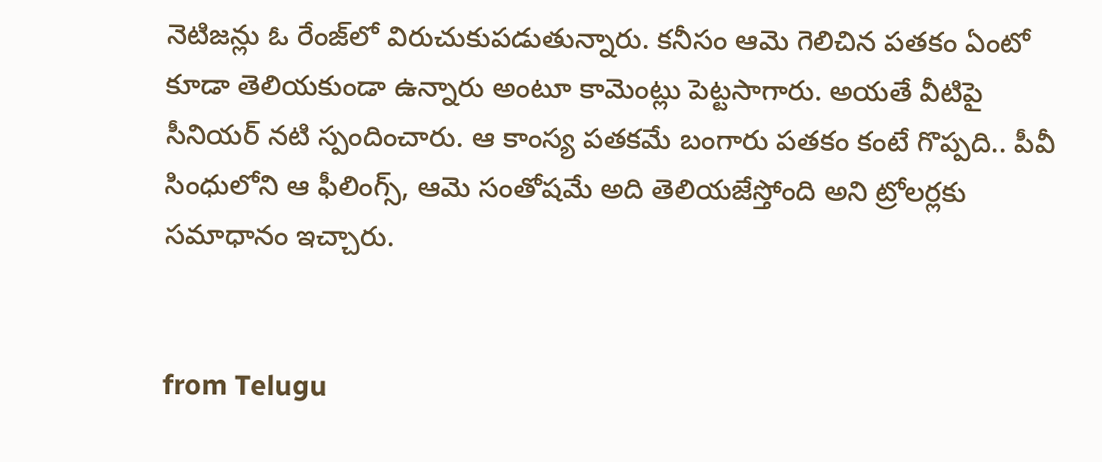నెటిజన్లు ఓ రేంజ్‌లో విరుచుకుపడుతున్నారు. కనీసం ఆమె గెలిచిన పతకం ఏంటో కూడా తెలియకుండా ఉన్నారు అంటూ కామెంట్లు పెట్టసాగారు. అయతే వీటిపై సీనియర్ నటి స్పందించారు. ఆ కాంస్య పతకమే బంగారు పతకం కంటే గొప్పది.. పీవీ సింధులోని ఆ ఫీలింగ్స్, ఆమె సంతోషమే అది తెలియజేస్తోంది అని ట్రోలర్లకు సమాధానం ఇచ్చారు.


from Telugu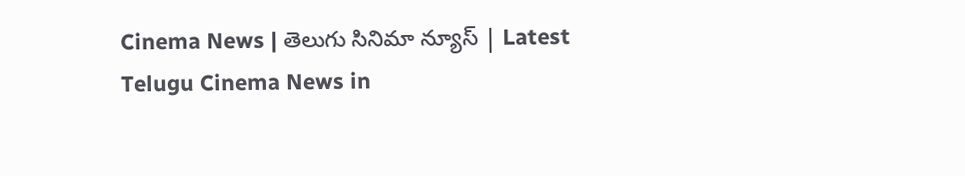Cinema News | తెలుగు సినిమా న్యూస్ | Latest Telugu Cinema News in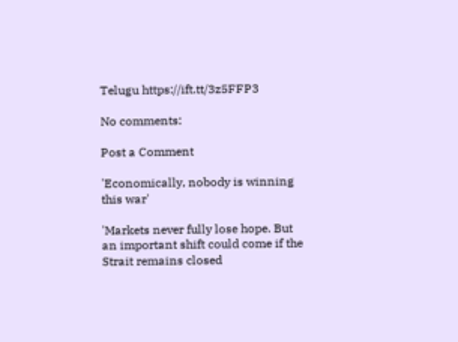Telugu https://ift.tt/3z5FFP3

No comments:

Post a Comment

'Economically, nobody is winning this war'

'Markets never fully lose hope. But an important shift could come if the Strait remains closed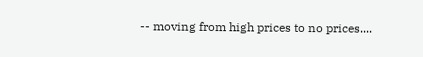-- moving from high prices to no prices....